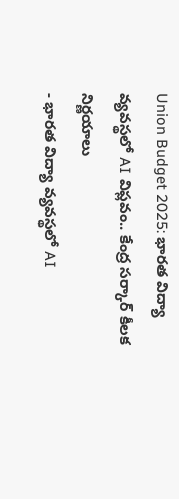Union Budget 2025: భారత విద్యా వ్యవస్థలో AI విప్లవం.. కేంద్ర సర్కార్ కీలక నిర్ణయాలు
- భారత విద్యా వ్యవస్థలో AI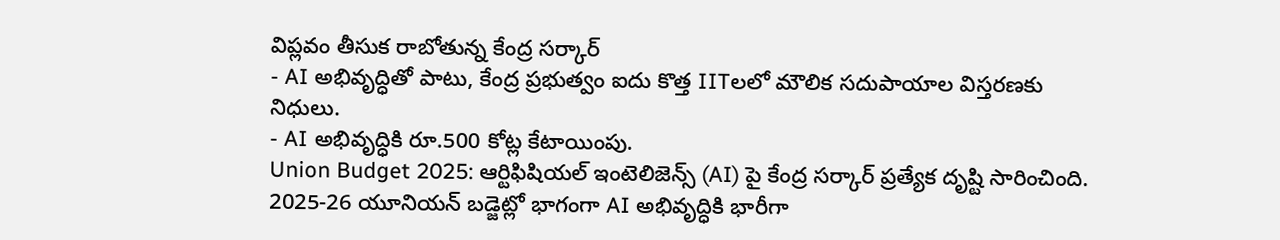విప్లవం తీసుక రాబోతున్న కేంద్ర సర్కార్
- AI అభివృద్ధితో పాటు, కేంద్ర ప్రభుత్వం ఐదు కొత్త IITలలో మౌలిక సదుపాయాల విస్తరణకు నిధులు.
- AI అభివృద్ధికి రూ.500 కోట్ల కేటాయింపు.
Union Budget 2025: ఆర్టిఫిషియల్ ఇంటెలిజెన్స్ (AI) పై కేంద్ర సర్కార్ ప్రత్యేక దృష్టి సారించింది. 2025-26 యూనియన్ బడ్జెట్లో భాగంగా AI అభివృద్ధికి భారీగా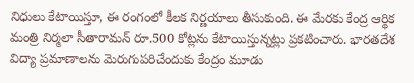నిధులు కేటాయిస్తూ, ఈ రంగంలో కీలక నిర్ణయాలు తీసుకుంది. ఈ మేరకు కేంద్ర ఆర్థిక మంత్రి నిర్మలా సీతారామన్ రూ.500 కోట్లను కేటాయిస్తున్నట్లు ప్రకటించారు. భారతదేశ విద్యా ప్రమాణాలను మెరుగుపరిచేందుకు కేంద్రం మూడు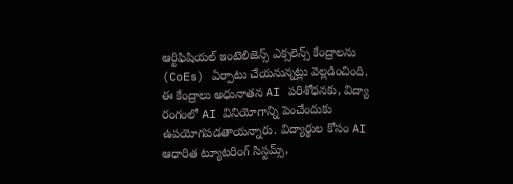ఆర్టిఫిషియల్ ఇంటెలిజెన్స్ ఎక్సలెన్స్ కేంద్రాలను (CoEs) ఏర్పాటు చేయనున్నట్లు వెల్లడించింది. ఈ కేంద్రాలు అధునాతన AI పరిశోధనకు, విద్యా రంగంలో AI వినియోగాన్ని పెంచేందుకు ఉపయోగపడతాయన్నారు. విద్యార్థుల కోసం AI ఆధారిత ట్యూటరింగ్ సిస్టమ్స్,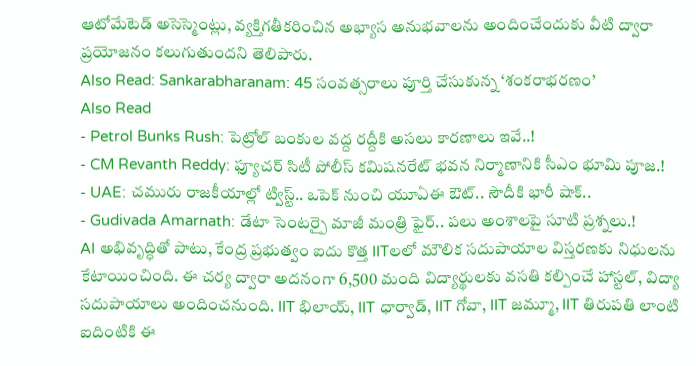ఆటోమేటెడ్ అసెస్మెంట్లు, వ్యక్తిగతీకరించిన అభ్యాస అనుభవాలను అందించేందుకు వీటి ద్వారా ప్రయోజనం కలుగుతుందని తెలిపారు.
Also Read: Sankarabharanam: 45 సంవత్సరాలు పూర్తి చేసుకున్న ‘శంకరాభరణం’
Also Read
- Petrol Bunks Rush: పెట్రోల్ బంకుల వద్ద రద్దీకి అసలు కారణాలు ఇవే..!
- CM Revanth Reddy: ఫ్యూచర్ సిటీ పోలీస్ కమిషనరేట్ భవన నిర్మాణానికి సీఎం భూమి పూజ.!
- UAE: చమురు రాజకీయాల్లో ట్విస్ట్.. ఒపెక్ నుంచి యూఏఈ ఔట్.. సౌదీకి భారీ షాక్..
- Gudivada Amarnath: డేటా సెంటర్పై మాజీ మంత్రి ఫైర్.. పలు అంశాలపై సూటి ప్రశ్నలు.!
AI అభివృద్ధితో పాటు, కేంద్ర ప్రభుత్వం ఐదు కొత్త IITలలో మౌలిక సదుపాయాల విస్తరణకు నిధులను కేటాయించింది. ఈ చర్య ద్వారా అదనంగా 6,500 మంది విద్యార్థులకు వసతి కల్పించే హాస్టల్, విద్యా సదుపాయాలు అందించనుంది. IIT భిలాయ్, IIT ధార్వాడ్, IIT గోవా, IIT జమ్మూ, IIT తిరుపతి లాంటి ఐదింటికి ఈ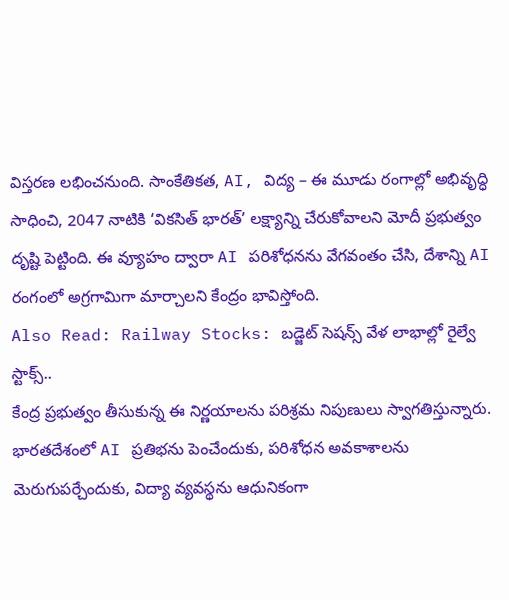విస్తరణ లభించనుంది. సాంకేతికత, AI, విద్య – ఈ మూడు రంగాల్లో అభివృద్ధి సాధించి, 2047 నాటికి ‘వికసిత్ భారత్’ లక్ష్యాన్ని చేరుకోవాలని మోదీ ప్రభుత్వం దృష్టి పెట్టింది. ఈ వ్యూహం ద్వారా AI పరిశోధనను వేగవంతం చేసి, దేశాన్ని AI రంగంలో అగ్రగామిగా మార్చాలని కేంద్రం భావిస్తోంది.
Also Read: Railway Stocks: బడ్జెట్ సెషన్స్ వేళ లాభాల్లో రైల్వే స్టాక్స్..
కేంద్ర ప్రభుత్వం తీసుకున్న ఈ నిర్ణయాలను పరిశ్రమ నిపుణులు స్వాగతిస్తున్నారు. భారతదేశంలో AI ప్రతిభను పెంచేందుకు, పరిశోధన అవకాశాలను మెరుగుపర్చేందుకు, విద్యా వ్యవస్థను ఆధునికంగా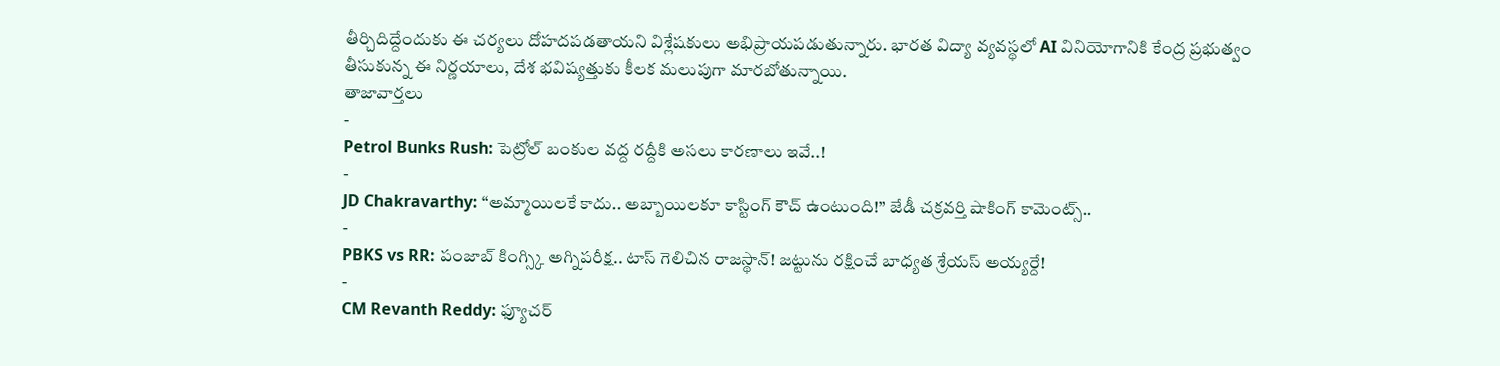తీర్చిదిద్దేందుకు ఈ చర్యలు దోహదపడతాయని విశ్లేషకులు అభిప్రాయపడుతున్నారు. భారత విద్యా వ్యవస్థలో AI వినియోగానికి కేంద్ర ప్రభుత్వం తీసుకున్న ఈ నిర్ణయాలు, దేశ భవిష్యత్తుకు కీలక మలుపుగా మారబోతున్నాయి.
తాజావార్తలు
-
Petrol Bunks Rush: పెట్రోల్ బంకుల వద్ద రద్దీకి అసలు కారణాలు ఇవే..!
-
JD Chakravarthy: “అమ్మాయిలకే కాదు.. అబ్బాయిలకూ కాస్టింగ్ కౌచ్ ఉంటుంది!” జేడీ చక్రవర్తి షాకింగ్ కామెంట్స్..
-
PBKS vs RR: పంజాబ్ కింగ్స్కి అగ్నిపరీక్ష.. టాస్ గెలిచిన రాజస్థాన్! జట్టును రక్షించే బాధ్యత శ్రేయస్ అయ్యర్దే!
-
CM Revanth Reddy: ఫ్యూచర్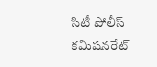సిటీ పోలీస్ కమిషనరేట్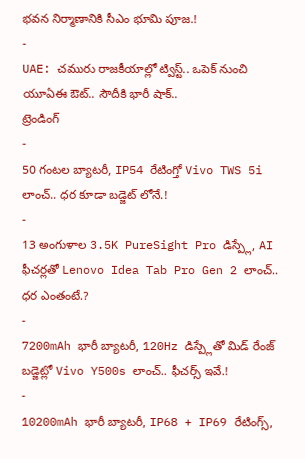భవన నిర్మాణానికి సీఎం భూమి పూజ.!
-
UAE: చమురు రాజకీయాల్లో ట్విస్ట్.. ఒపెక్ నుంచి యూఏఈ ఔట్.. సౌదీకి భారీ షాక్..
ట్రెండింగ్
-
50 గంటల బ్యాటరీ, IP54 రేటింగ్తో Vivo TWS 5i లాంచ్.. ధర కూడా బడ్జెట్ లోనే.!
-
13 అంగుళాల 3.5K PureSight Pro డిస్ప్లే, AI ఫీచర్లతో Lenovo Idea Tab Pro Gen 2 లాంచ్.. ధర ఎంతంటే.?
-
7200mAh భారీ బ్యాటరీ, 120Hz డిస్ప్లేతో మిడ్ రేంజ్ బడ్జెట్లో Vivo Y500s లాంచ్.. ఫీచర్స్ ఇవే.!
-
10200mAh భారీ బ్యాటరీ, IP68 + IP69 రేటింగ్స్,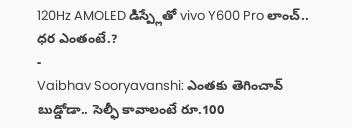120Hz AMOLED డిస్ప్లేతో vivo Y600 Pro లాంచ్.. ధర ఎంతంటే.?
-
Vaibhav Sooryavanshi: ఎంతకు తెగించావ్ బుడ్డోడా.. సెల్ఫీ కావాలంటే రూ.100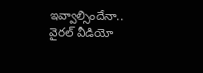ఇవ్వాల్సిందేనా.. వైరల్ వీడియో